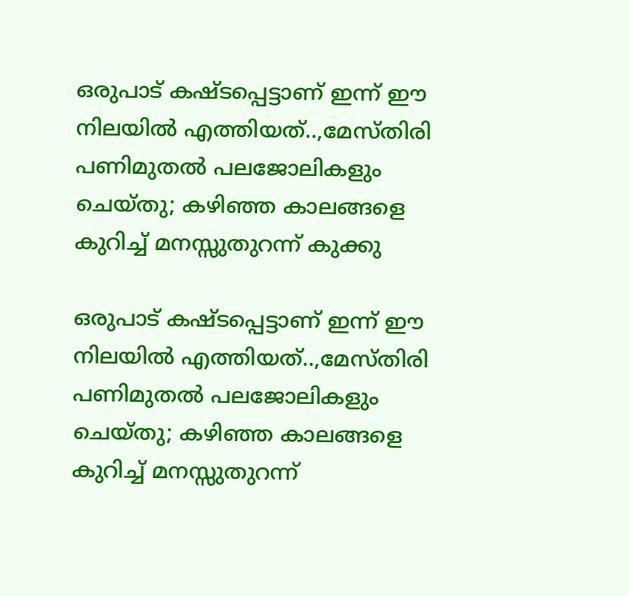ഒരുപാട് കഷ്‍ടപ്പെട്ടാണ് ഇന്ന് ഈ നിലയില്‍ എത്തിയത്..,മേസ്‍തിരി പണിമുതൽ പലജോലികളും ചെയ്തു; കഴിഞ്ഞ കാലങ്ങളെ കുറിച്ച് മനസ്സുതുറന്ന് കുക്കു

ഒരുപാട് കഷ്‍ടപ്പെട്ടാണ് ഇന്ന് ഈ നിലയില്‍ എത്തിയത്..,മേസ്‍തിരി പണിമുതൽ പലജോലികളും ചെയ്തു; കഴിഞ്ഞ കാലങ്ങളെ കുറിച്ച് മനസ്സുതുറന്ന്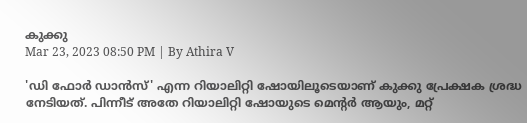കുക്കു
Mar 23, 2023 08:50 PM | By Athira V

'ഡി ഫോര്‍ ഡാന്‍സ്' എന്ന റിയാലിറ്റി ഷോയിലൂടെയാണ് കുക്കു പ്രേക്ഷക ശ്രദ്ധ നേടിയത്. പിന്നീട് അതേ റിയാലിറ്റി ഷോയുടെ മെന്റര്‍ ആയും, മറ്റ്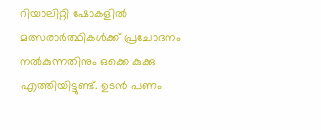റിയാലിറ്റി ഷോകളില്‍ മത്സരാര്‍ത്ഥികള്‍ക്ക് പ്രചോദനം നല്‍കുന്നതിനും ഒക്കെ കുക്കു എത്തിയിട്ടുണ്ട്. ഉടന്‍ പണം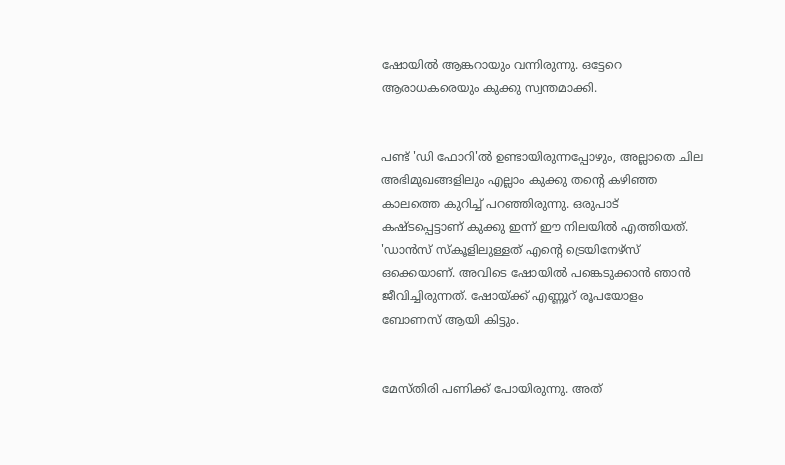ഷോയില്‍ ആങ്കറായും വന്നിരുന്നു. ഒട്ടേറെ ആരാധകരെയും കുക്കു സ്വന്തമാക്കി.


പണ്ട് 'ഡി ഫോറി'ല്‍ ഉണ്ടായിരുന്നപ്പോഴും, അല്ലാതെ ചില അഭിമുഖങ്ങളിലും എല്ലാം കുക്കു തന്റെ കഴിഞ്ഞ കാലത്തെ കുറിച്ച് പറഞ്ഞിരുന്നു. ഒരുപാട് കഷ്‍ടപ്പെട്ടാണ് കുക്കു ഇന്ന് ഈ നിലയില്‍ എത്തിയത്. 'ഡാന്‍സ് സ്‌കൂളിലുള്ളത് എന്റെ ട്രെയിനേഴ്‌സ് ഒക്കെയാണ്. അവിടെ ഷോയില്‍ പങ്കെടുക്കാൻ ഞാന്‍ ജീവിച്ചിരുന്നത്. ഷോയ്‍ക്ക് എണ്ണൂറ് രൂപയോളം ബോണസ് ആയി കിട്ടും.


മേസ്‍തിരി പണിക്ക് പോയിരുന്നു. അത്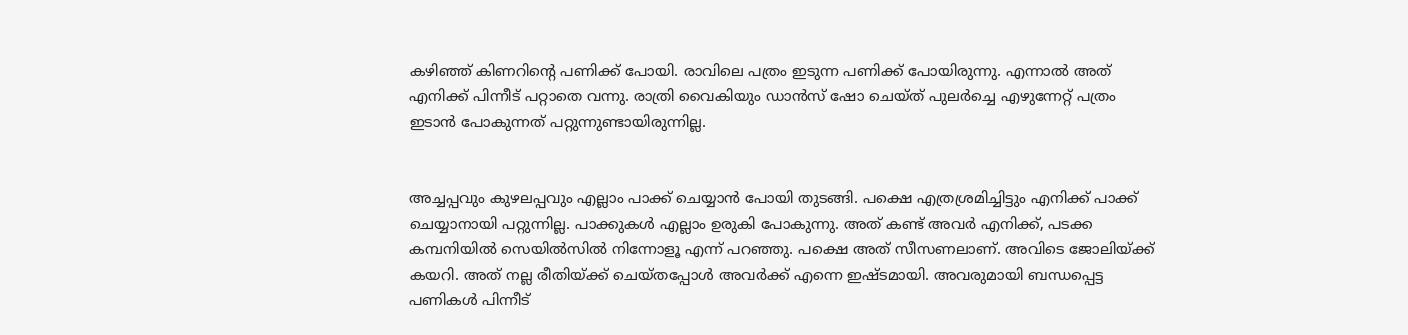കഴിഞ്ഞ് കിണറിന്റെ പണിക്ക് പോയി. രാവിലെ പത്രം ഇടുന്ന പണിക്ക് പോയിരുന്നു. എന്നാല്‍ അത് എനിക്ക് പിന്നീട് പറ്റാതെ വന്നു. രാത്രി വൈകിയും ഡാന്‍സ് ഷോ ചെയ്‍ത് പുലര്‍ച്ചെ എഴുന്നേറ്റ് പത്രം ഇടാന്‍ പോകുന്നത് പറ്റുന്നുണ്ടായിരുന്നില്ല.


അച്ചപ്പവും കുഴലപ്പവും എല്ലാം പാക്ക് ചെയ്യാൻ പോയി തുടങ്ങി. പക്ഷെ എത്രശ്രമിച്ചിട്ടും എനിക്ക് പാക്ക് ചെയ്യാനായി പറ്റുന്നില്ല. പാക്കുകള്‍ എല്ലാം ഉരുകി പോകുന്നു. അത് കണ്ട് അവര്‍ എനിക്ക്, പടക്ക കമ്പനിയില്‍ സെയില്‍സില്‍ നിന്നോളൂ എന്ന് പറഞ്ഞു. പക്ഷെ അത് സീസണലാണ്. അവിടെ ജോലിയ്ക്ക് കയറി. അത് നല്ല രീതിയ്ക്ക് ചെയ്തപ്പോള്‍ അവര്‍ക്ക് എന്നെ ഇഷ്ടമായി. അവരുമായി ബന്ധപ്പെട്ട പണികള്‍ പിന്നീട്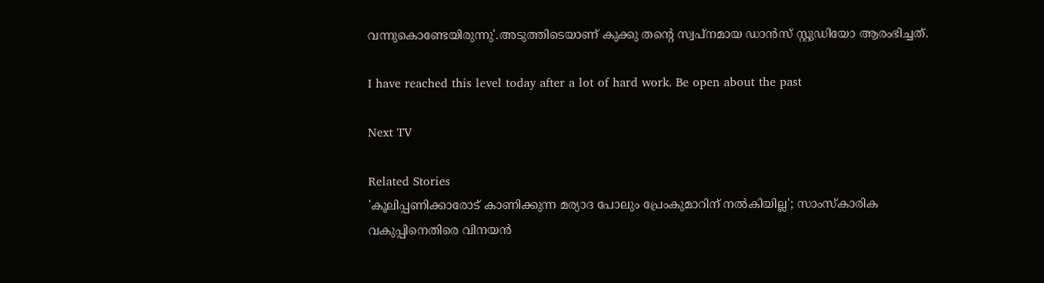വന്നുകൊണ്ടേയിരുന്നു'.അടുത്തിടെയാണ് കുക്കു തന്റെ സ്വപ്‌നമായ ഡാന്‍സ് സ്റ്റുഡിയോ ആരംഭിച്ചത്.

I have reached this level today after a lot of hard work. Be open about the past

Next TV

Related Stories
'കൂലിപ്പണിക്കാരോട് കാണിക്കുന്ന മര്യാദ പോലും പ്രേംകുമാറിന് നൽകിയില്ല'; സാംസ്കാരിക വകുപ്പിനെതിരെ വിനയൻ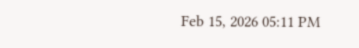Feb 15, 2026 05:11 PM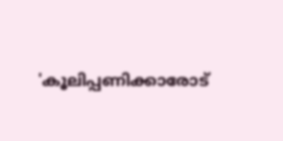'കൂലിപ്പണിക്കാരോട്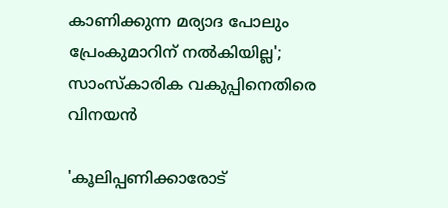കാണിക്കുന്ന മര്യാദ പോലും പ്രേംകുമാറിന് നൽകിയില്ല'; സാംസ്കാരിക വകുപ്പിനെതിരെ വിനയൻ

'കൂലിപ്പണിക്കാരോട്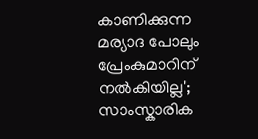കാണിക്കുന്ന മര്യാദ പോലും പ്രേംകുമാറിന് നൽകിയില്ല'; സാംസ്കാരിക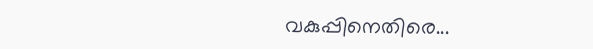വകുപ്പിനെതിരെ...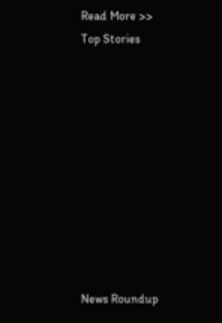Read More >>
Top Stories










News Roundup